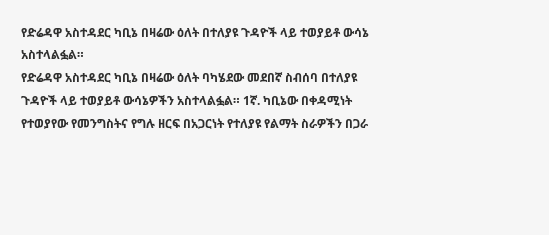የድሬዳዋ አስተዳደር ካቢኔ በዛሬው ዕለት በተለያዩ ጉዳዮች ላይ ተወያይቶ ውሳኔ አስተላልፏል።
የድሬዳዋ አስተዳደር ካቢኔ በዛሬው ዕለት ባካሄደው መደበኛ ስብሰባ በተለያዩ ጉዳዮች ላይ ተወያይቶ ውሳኔዎችን አስተላልፏል። 1ኛ. ካቢኔው በቀዳሚነት የተወያየው የመንግስትና የግሉ ዘርፍ በአጋርነት የተለያዩ የልማት ስራዎችን በጋራ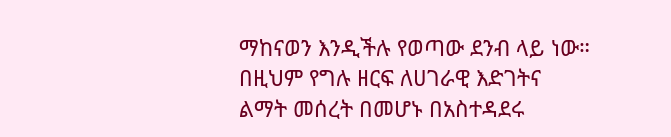ማከናወን እንዲችሉ የወጣው ደንብ ላይ ነው። በዚህም የግሉ ዘርፍ ለሀገራዊ እድገትና ልማት መሰረት በመሆኑ በአስተዳደሩ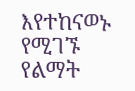እየተከናወኑ የሚገኙ የልማት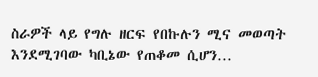ስራዎች ላይ የግሉ ዘርፍ የበኩሉን ሚና መወጣት እንደሚገባው ካቢኔው የጠቆመ ሲሆን…